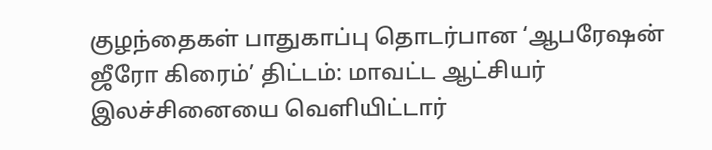குழந்தைகள் பாதுகாப்பு தொடர்பான ‘ஆபரேஷன் ஜீரோ கிரைம்’ திட்டம்: மாவட்ட ஆட்சியர் இலச்சினையை வெளியிட்டார்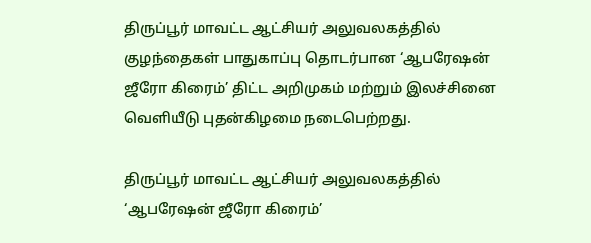திருப்பூர் மாவட்ட ஆட்சியர் அலுவலகத்தில் குழந்தைகள் பாதுகாப்பு தொடர்பான ‘ஆபரேஷன் ஜீரோ கிரைம்’ திட்ட அறிமுகம் மற்றும் இலச்சினை வெளியீடு புதன்கிழமை நடைபெற்றது.

திருப்பூர் மாவட்ட ஆட்சியர் அலுவலகத்தில் ‘ஆபரேஷன் ஜீரோ கிரைம்’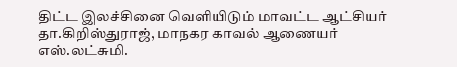திட்ட இலச்சினை வெளியிடும் மாவட்ட ஆட்சியர் தா.கிறிஸ்துராஜ், மாநகர காவல் ஆணையர் எஸ்.லட்சுமி.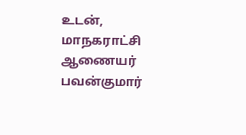உடன், மாநகராட்சி ஆணையர் பவன்குமார்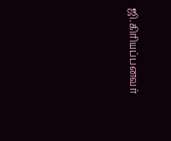ஜி.கிரியப்பனவர்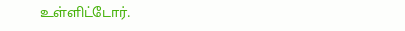உள்ளிட்டோர்.